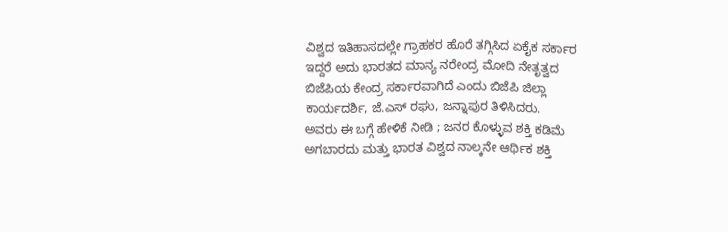ವಿಶ್ವದ ಇತಿಹಾಸದಲ್ಲೇ ಗ್ರಾಹಕರ ಹೊರೆ ತಗ್ಗಿಸಿದ ಏಕೈಕ ಸರ್ಕಾರ ಇದ್ದರೆ ಅದು ಭಾರತದ ಮಾನ್ಯ ನರೇಂದ್ರ ಮೋದಿ ನೇತೃತ್ವದ ಬಿಜೆಪಿಯ ಕೇಂದ್ರ ಸರ್ಕಾರವಾಗಿದೆ ಎಂದು ಬಿಜೆಪಿ ಜಿಲ್ಲಾ ಕಾರ್ಯದರ್ಶಿ, ಜೆ.ಎಸ್ ರಘು, ಜನ್ನಾಪುರ ತಿಳಿಸಿದರು.
ಅವರು ಈ ಬಗ್ಗೆ ಹೇಳಿಕೆ ನೀಡಿ ; ಜನರ ಕೊಳ್ಳುವ ಶಕ್ತಿ ಕಡಿಮೆ ಅಗಬಾರದು ಮತ್ತು ಭಾರತ ವಿಶ್ವದ ನಾಲ್ಕನೇ ಆರ್ಥಿಕ ಶಕ್ತಿ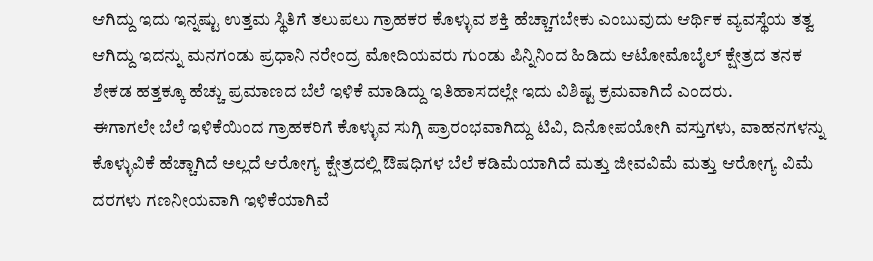ಆಗಿದ್ದು ಇದು ಇನ್ನಷ್ಟು ಉತ್ತಮ ಸ್ಥಿತಿಗೆ ತಲುಪಲು ಗ್ರಾಹಕರ ಕೊಳ್ಳುವ ಶಕ್ತಿ ಹೆಚ್ಚಾಗಬೇಕು ಎಂಬುವುದು ಆರ್ಥಿಕ ವ್ಯವಸ್ಥೆಯ ತತ್ವ ಆಗಿದ್ದು ಇದನ್ನು ಮನಗಂಡು ಪ್ರಧಾನಿ ನರೇಂದ್ರ ಮೋದಿಯವರು ಗುಂಡು ಪಿನ್ನಿನಿಂದ ಹಿಡಿದು ಆಟೋಮೊಬೈಲ್ ಕ್ಷೇತ್ರದ ತನಕ ಶೇಕಡ ಹತ್ತಕ್ಕೂ ಹೆಚ್ಚು ಪ್ರಮಾಣದ ಬೆಲೆ ಇಳಿಕೆ ಮಾಡಿದ್ದು ಇತಿಹಾಸದಲ್ಲೇ ಇದು ವಿಶಿಷ್ಟ ಕ್ರಮವಾಗಿದೆ ಎಂದರು.
ಈಗಾಗಲೇ ಬೆಲೆ ಇಳಿಕೆಯಿಂದ ಗ್ರಾಹಕರಿಗೆ ಕೊಳ್ಳುವ ಸುಗ್ಗಿ ಪ್ರಾರಂಭವಾಗಿದ್ದು ಟಿವಿ, ದಿನೋಪಯೋಗಿ ವಸ್ತುಗಳು, ವಾಹನಗಳನ್ನು ಕೊಳ್ಳುವಿಕೆ ಹೆಚ್ಚಾಗಿದೆ ಅಲ್ಲದೆ ಆರೋಗ್ಯ ಕ್ಷೇತ್ರದಲ್ಲಿ ಔಷಧಿಗಳ ಬೆಲೆ ಕಡಿಮೆಯಾಗಿದೆ ಮತ್ತು ಜೀವವಿಮೆ ಮತ್ತು ಆರೋಗ್ಯ ವಿಮೆ ದರಗಳು ಗಣನೀಯವಾಗಿ ಇಳಿಕೆಯಾಗಿವೆ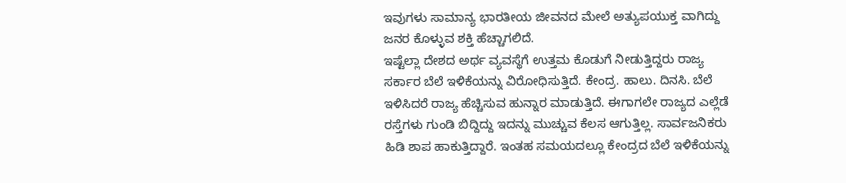ಇವುಗಳು ಸಾಮಾನ್ಯ ಭಾರತೀಯ ಜೀವನದ ಮೇಲೆ ಅತ್ಯುಪಯುಕ್ತ ವಾಗಿದ್ದು ಜನರ ಕೊಳ್ಳುವ ಶಕ್ತಿ ಹೆಚ್ಚಾಗಲಿದೆ.
ಇಷ್ಟೆಲ್ಲಾ ದೇಶದ ಅರ್ಥ ವ್ಯವಸ್ಥೆಗೆ ಉತ್ತಮ ಕೊಡುಗೆ ನೀಡುತ್ತಿದ್ದರು ರಾಜ್ಯ ಸರ್ಕಾರ ಬೆಲೆ ಇಳಿಕೆಯನ್ನು ವಿರೋಧಿಸುತ್ತಿದೆ. ಕೇಂದ್ರ. ಹಾಲು. ದಿನಸಿ. ಬೆಲೆ ಇಳಿಸಿದರೆ ರಾಜ್ಯ ಹೆಚ್ಚಿಸುವ ಹುನ್ನಾರ ಮಾಡುತ್ತಿದೆ. ಈಗಾಗಲೇ ರಾಜ್ಯದ ಎಲ್ಲೆಡೆ ರಸ್ತೆಗಳು ಗುಂಡಿ ಬಿದ್ದಿದ್ದು ಇದನ್ನು ಮುಚ್ಚುವ ಕೆಲಸ ಆಗುತ್ತಿಲ್ಲ. ಸಾರ್ವಜನಿಕರು ಹಿಡಿ ಶಾಪ ಹಾಕುತ್ತಿದ್ದಾರೆ. ಇಂತಹ ಸಮಯದಲ್ಲೂ ಕೇಂದ್ರದ ಬೆಲೆ ಇಳಿಕೆಯನ್ನು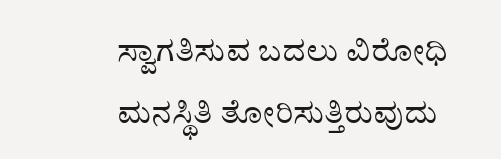ಸ್ವಾಗತಿಸುವ ಬದಲು ವಿರೋಧಿ ಮನಸ್ಥಿತಿ ತೋರಿಸುತ್ತಿರುವುದು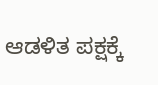ಆಡಳಿತ ಪಕ್ಷಕ್ಕೆ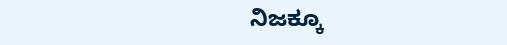ನಿಜಕ್ಕೂ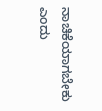ನಾಚಿಕೆಯಾಗಬೇಕು ಎಂದು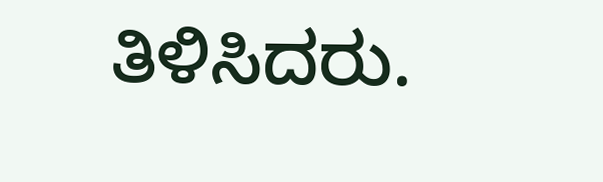ತಿಳಿಸಿದರು.